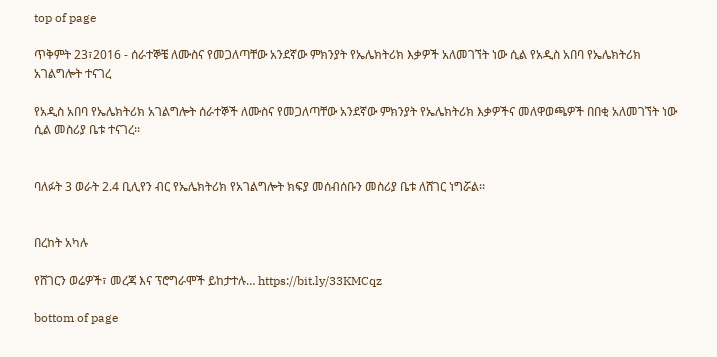top of page

ጥቅምት 23፣2016 - ሰራተኞቼ ለሙስና የመጋለጣቸው አንደኛው ምክንያት የኤሌክትሪክ እቃዎች አለመገኘት ነው ሲል የአዲስ አበባ የኤሌክትሪክ አገልግሎት ተናገረ

የአዲስ አበባ የኤሌክትሪክ አገልግሎት ሰራተኞች ለሙስና የመጋለጣቸው አንደኛው ምክንያት የኤሌክትሪክ እቃዎችና መለዋወጫዎች በበቂ አለመገኘት ነው ሲል መስሪያ ቤቱ ተናገረ፡፡


ባለፉት 3 ወራት 2.4 ቢሊየን ብር የኤሌክትሪክ የአገልግሎት ክፍያ መሰብሰቡን መስሪያ ቤቱ ለሸገር ነግሯል፡፡


በረከት አካሉ

የሸገርን ወሬዎች፣ መረጃ እና ፕሮግራሞች ይከታተሉ… https://bit.ly/33KMCqz

bottom of page